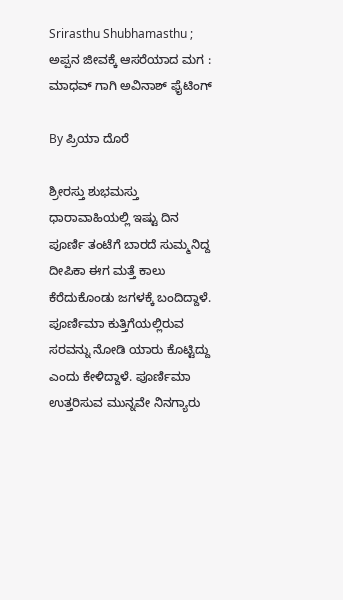Srirasthu Shubhamasthu ; ಅಪ್ಪನ ಜೀವಕ್ಕೆ ಆಸರೆಯಾದ ಮಗ : ಮಾಧವ್ ಗಾಗಿ ಅವಿನಾಶ್ ಫೈಟಿಂಗ್

By ಪ್ರಿಯಾ ದೊರೆ

ಶ್ರೀರಸ್ತು ಶುಭಮಸ್ತು ಧಾರಾವಾಹಿಯಲ್ಲಿ ಇಷ್ಟು ದಿನ ಪೂರ್ಣಿ ತಂಟೆಗೆ ಬಾರದೆ ಸುಮ್ಮನಿದ್ದ ದೀಪಿಕಾ ಈಗ ಮತ್ತೆ ಕಾಲು ಕೆರೆದುಕೊಂಡು ಜಗಳಕ್ಕೆ ಬಂದಿದ್ದಾಳೆ. ಪೂರ್ಣಿಮಾ ಕುತ್ತಿಗೆಯಲ್ಲಿರುವ ಸರವನ್ನು ನೋಡಿ ಯಾರು ಕೊಟ್ಟಿದ್ದು ಎಂದು ಕೇಳಿದ್ದಾಳೆ. ಪೂರ್ಣಿಮಾ ಉತ್ತರಿಸುವ ಮುನ್ನವೇ ನಿನಗ್ಯಾರು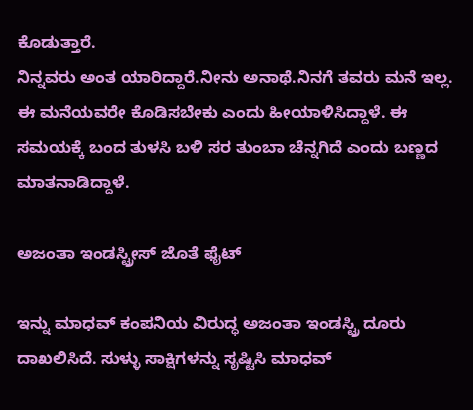ಕೊಡುತ್ತಾರೆ.
ನಿನ್ನವರು ಅಂತ ಯಾರಿದ್ದಾರೆ.ನೀನು ಅನಾಥೆ.ನಿನಗೆ ತವರು ಮನೆ ಇಲ್ಲ. ಈ ಮನೆಯವರೇ ಕೊಡಿಸಬೇಕು ಎಂದು ಹೀಯಾಳಿಸಿದ್ದಾಳೆ. ಈ ಸಮಯಕ್ಕೆ ಬಂದ ತುಳಸಿ ಬಳಿ ಸರ ತುಂಬಾ ಚೆನ್ನಗಿದೆ ಎಂದು ಬಣ್ಣದ ಮಾತನಾಡಿದ್ದಾಳೆ.

ಅಜಂತಾ ಇಂಡಸ್ಟ್ರೀಸ್ ಜೊತೆ ಫೈಟ್

ಇನ್ನು ಮಾಧವ್ ಕಂಪನಿಯ ವಿರುದ್ಧ ಅಜಂತಾ ಇಂಡಸ್ಟ್ರಿ ದೂರು ದಾಖಲಿಸಿದೆ. ಸುಳ್ಳು ಸಾಕ್ಷಿಗಳನ್ನು ಸೃಷ್ಟಿಸಿ ಮಾಧವ್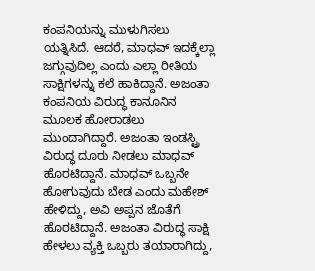ಕಂಪನಿಯನ್ನು ಮುಳುಗಿಸಲು ಯತ್ನಿಸಿದೆ. ಆದರೆ, ಮಾಧವ್ ಇದಕ್ಕೆಲ್ಲಾ ಜಗ್ಗುವುದಿಲ್ಲ ಎಂದು ಎಲ್ಲಾ ರೀತಿಯ ಸಾಕ್ಷಿಗಳನ್ನು ಕಲೆ ಹಾಕಿದ್ದಾನೆ. ಅಜಂತಾ ಕಂಪನಿಯ ವಿರುದ್ಧ ಕಾನೂನಿನ ಮೂಲಕ ಹೋರಾಡಲು ಮುಂದಾಗಿದ್ದಾರೆ. ಅಜಂತಾ ಇಂಡಸ್ಟ್ರಿ ವಿರುದ್ಧ ದೂರು ನೀಡಲು ಮಾಧವ್ ಹೊರಟಿದ್ದಾನೆ. ಮಾಧವ್ ಒಬ್ಬನೇ ಹೋಗುವುದು ಬೇಡ ಎಂದು ಮಹೇಶ್ ಹೇಳಿದ್ದು, ಅವಿ ಅಪ್ಪನ ಜೊತೆಗೆ ಹೊರಟಿದ್ದಾನೆ. ಅಜಂತಾ ವಿರುದ್ಧ ಸಾಕ್ಷಿ ಹೇಳಲು ವ್ಯಕ್ತಿ ಒಬ್ಬರು ತಯಾರಾಗಿದ್ದು,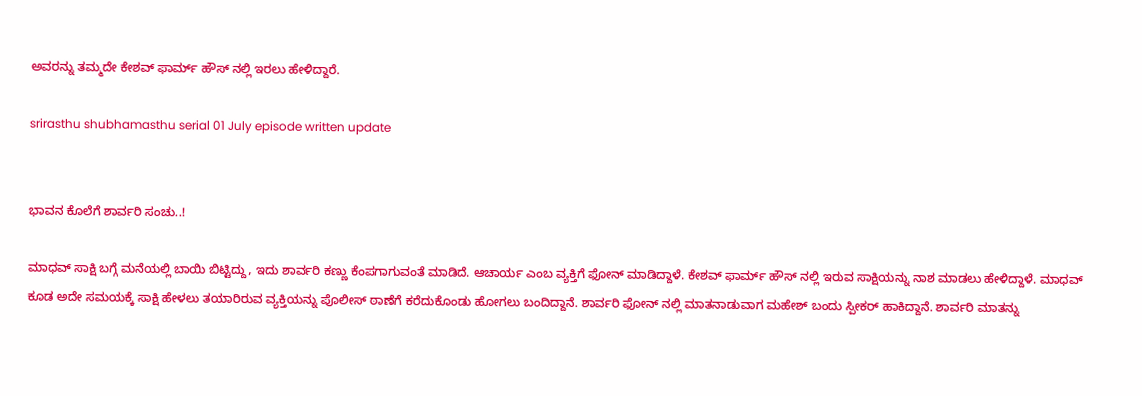ಅವರನ್ನು ತಮ್ಮದೇ ಕೇಶವ್ ಫಾರ್ಮ್ ಹೌಸ್ ನಲ್ಲಿ ಇರಲು ಹೇಳಿದ್ದಾರೆ.

srirasthu shubhamasthu serial 01 July episode written update


ಭಾವನ ಕೊಲೆಗೆ ಶಾರ್ವರಿ ಸಂಚು..!

ಮಾಧವ್ ಸಾಕ್ಷಿ ಬಗ್ಗೆ ಮನೆಯಲ್ಲಿ ಬಾಯಿ ಬಿಟ್ಟಿದ್ದು, ಇದು ಶಾರ್ವರಿ ಕಣ್ಣು ಕೆಂಪಗಾಗುವಂತೆ ಮಾಡಿದೆ. ಆಚಾರ್ಯ ಎಂಬ ವ್ಯಕ್ತಿಗೆ ಫೋನ್ ಮಾಡಿದ್ದಾಳೆ. ಕೇಶವ್ ಫಾರ್ಮ್ ಹೌಸ್ ನಲ್ಲಿ ಇರುವ ಸಾಕ್ಷಿಯನ್ನು ನಾಶ ಮಾಡಲು ಹೇಳಿದ್ದಾಳೆ. ಮಾಧವ್ ಕೂಡ ಅದೇ ಸಮಯಕ್ಕೆ ಸಾಕ್ಷಿ ಹೇಳಲು ತಯಾರಿರುವ ವ್ಯಕ್ತಿಯನ್ನು ಪೊಲೀಸ್ ಠಾಣೆಗೆ ಕರೆದುಕೊಂಡು ಹೋಗಲು ಬಂದಿದ್ದಾನೆ. ಶಾರ್ವರಿ ಫೋನ್ ನಲ್ಲಿ ಮಾತನಾಡುವಾಗ ಮಹೇಶ್ ಬಂದು ಸ್ಪೀಕರ್ ಹಾಕಿದ್ದಾನೆ. ಶಾರ್ವರಿ ಮಾತನ್ನು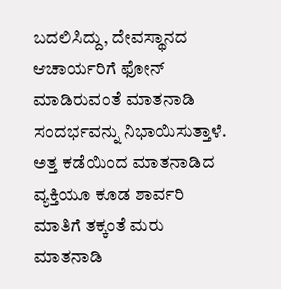ಬದಲಿಸಿದ್ದು, ದೇವಸ್ಥಾನದ ಆಚಾರ್ಯರಿಗೆ ಫೋನ್ ಮಾಡಿರುವಂತೆ ಮಾತನಾಡಿ ಸಂದರ್ಭವನ್ನು ನಿಭಾಯಿಸುತ್ತಾಳೆ. ಅತ್ತ ಕಡೆಯಿಂದ ಮಾತನಾಡಿದ ವ್ಯಕ್ತಿಯೂ ಕೂಡ ಶಾರ್ವರಿ ಮಾತಿಗೆ ತಕ್ಕಂತೆ ಮರು ಮಾತನಾಡಿ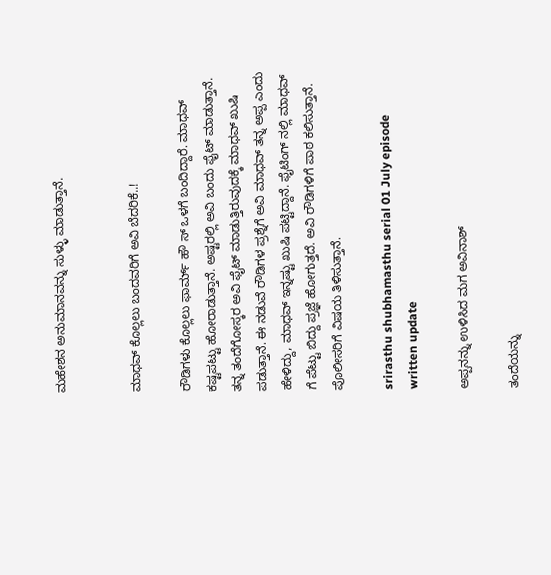ಮಹೇಶನ ಅನುಮಾನವನ್ನು ಸುಳ್ಳು ಮಾಡುತ್ತಾನೆ.


ಮಾಧವ್ ಕೊಲ್ಲಲು ಬಂದವರಿಗೆ ಅವಿ ಬೆದರಿಕೆ..!

ರೌಡಿಗಳು ಕೊಲ್ಲಲು ಫಾರ್ಮ್ ಹೌ ಸ್ ಒಳಗೆ ಬಂದಿದ್ದಾರೆ. ಮಾಧವ್ ಕಷ್ಟಪಟ್ಟು ಹೋರಾಡುತ್ತಾನೆ. ಅಷ್ಟರಲ್ಲಿ ಅವಿ ಬಂದು ಫೈಟ್ ಮಾಡುತ್ತಾನೆ. ತನ್ನ ತಂದೆಗೋಸ್ಕರ ಅವಿ ಫೈಟ್ ಮಾಡುತ್ತಿರುವುದಕ್ಕೆ ಮಾಧವ್ ಖುಷಿ ಪಡುತ್ತಾನೆ. ಈ ನಡುವೆ ರೌಡಿಗಳ ಪ್ರಶ್ನೆಗೆ ಅವಿ ಮಾಧವ್ ತನ್ನ ಅಪ್ಪ ಎಂದು ಹೇಳಿದ್ದು, ಮಾಧವ್ ಇನ್ನಷ್ಟು ಖುಷಿ ಪಟ್ಟಿದ್ದಾನೆ. ಫೈಟಿಂಗ್ ನಲ್ಲಿ ಮಾಧವ್ ಗೆ ಪೆಟ್ಟು ಬಿದ್ದು ಪ್ರಜ್ಞೆ ಹೋಗುತ್ತದೆ. ಅವಿ ರೌಡಿಗಳಿಗೆ ಪಾಠ ಕಲಿಸುತ್ತಾನೆ. ಪೊಲೀಸರಿಗೆ ವಿಷಯ ತಿಳಿಸುತ್ತಾನೆ.

srirasthu shubhamasthu serial 01 July episode written update

ಅಪ್ಪನನ್ನು ಉಳಿಸಿದ ಮಗ ಅವಿನಾಶ್

ತಂದೆಯನ್ನು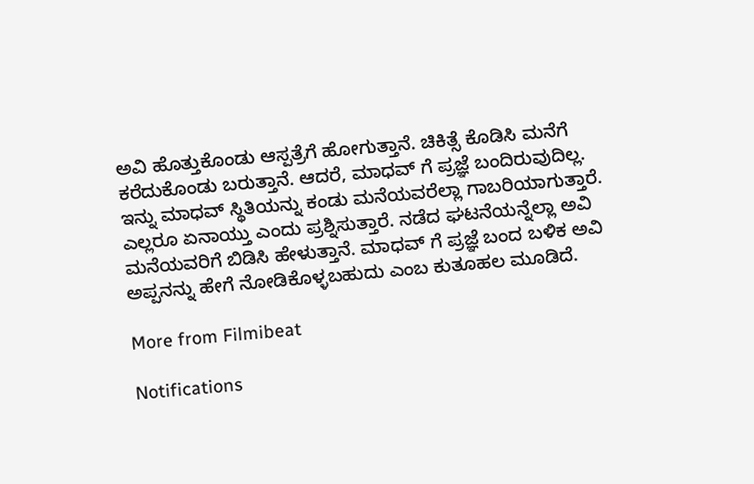ಅವಿ ಹೊತ್ತುಕೊಂಡು ಆಸ್ಪತ್ರೆಗೆ ಹೋಗುತ್ತಾನೆ. ಚಿಕಿತ್ಸೆ ಕೊಡಿಸಿ ಮನೆಗೆ ಕರೆದುಕೊಂಡು ಬರುತ್ತಾನೆ. ಆದರೆ, ಮಾಧವ್ ಗೆ ಪ್ರಜ್ಞೆ ಬಂದಿರುವುದಿಲ್ಲ. ಇನ್ನು ಮಾಧವ್ ಸ್ಥಿತಿಯನ್ನು ಕಂಡು ಮನೆಯವರೆಲ್ಲಾ ಗಾಬರಿಯಾಗುತ್ತಾರೆ. ಎಲ್ಲರೂ ಏನಾಯ್ತು ಎಂದು ಪ್ರಶ್ನಿಸುತ್ತಾರೆ. ನಡೆದ ಘಟನೆಯನ್ನೆಲ್ಲಾ ಅವಿ ಮನೆಯವರಿಗೆ ಬಿಡಿಸಿ ಹೇಳುತ್ತಾನೆ. ಮಾಧವ್ ಗೆ ಪ್ರಜ್ಞೆ ಬಂದ ಬಳಿಕ ಅವಿ ಅಪ್ಪನನ್ನು ಹೇಗೆ ನೋಡಿಕೊಳ್ಳಬಹುದು ಎಂಬ ಕುತೂಹಲ ಮೂಡಿದೆ.

More from Filmibeat

Notifications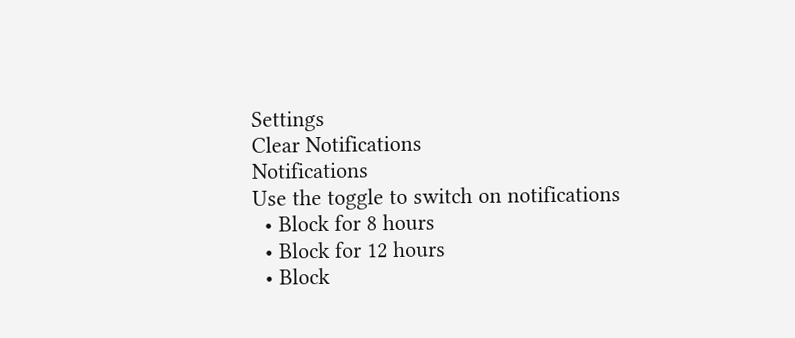Settings
Clear Notifications
Notifications
Use the toggle to switch on notifications
  • Block for 8 hours
  • Block for 12 hours
  • Block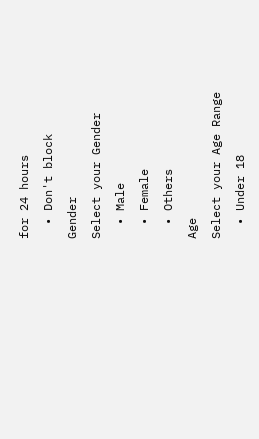for 24 hours
  • Don't block
Gender
Select your Gender
  • Male
  • Female
  • Others
Age
Select your Age Range
  • Under 18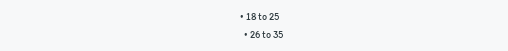• 18 to 25
  • 26 to 35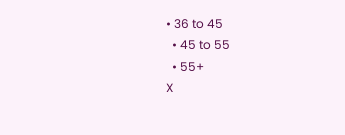• 36 to 45
  • 45 to 55
  • 55+
X